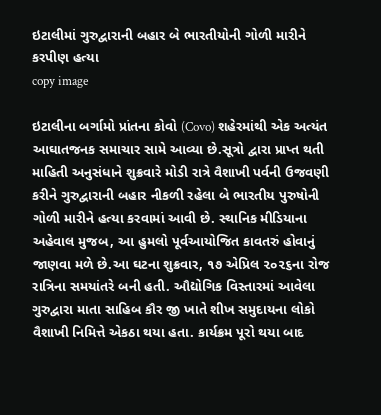ઇટાલીમાં ગુરુદ્વારાની બહાર બે ભારતીયોની ગોળી મારીને કરપીણ હત્યા
copy image

ઇટાલીના બર્ગામો પ્રાંતના કોવો (Covo) શહેરમાંથી એક અત્યંત આઘાતજનક સમાચાર સામે આવ્યા છે.સૂત્રો દ્વારા પ્રાપ્ત થતી માહિતી અનુસંધાને શુક્રવારે મોડી રાત્રે વૈશાખી પર્વની ઉજવણી કરીને ગુરુદ્વારાની બહાર નીકળી રહેલા બે ભારતીય પુરુષોની ગોળી મારીને હત્યા કરવામાં આવી છે. સ્થાનિક મીડિયાના અહેવાલ મુજબ, આ હુમલો પૂર્વઆયોજિત કાવતરું હોવાનું જાણવા મળે છે.આ ઘટના શુક્રવાર, ૧૭ એપ્રિલ ૨૦૨૬ના રોજ રાત્રિના સમયાંતરે બની હતી. ઔદ્યોગિક વિસ્તારમાં આવેલા ગુરુદ્વારા માતા સાહિબ કૌર જી ખાતે શીખ સમુદાયના લોકો વૈશાખી નિમિત્તે એકઠા થયા હતા. કાર્યક્રમ પૂરો થયા બાદ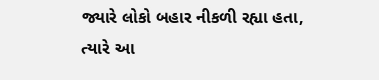જ્યારે લોકો બહાર નીકળી રહ્યા હતા, ત્યારે આ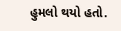હુમલો થયો હતો.